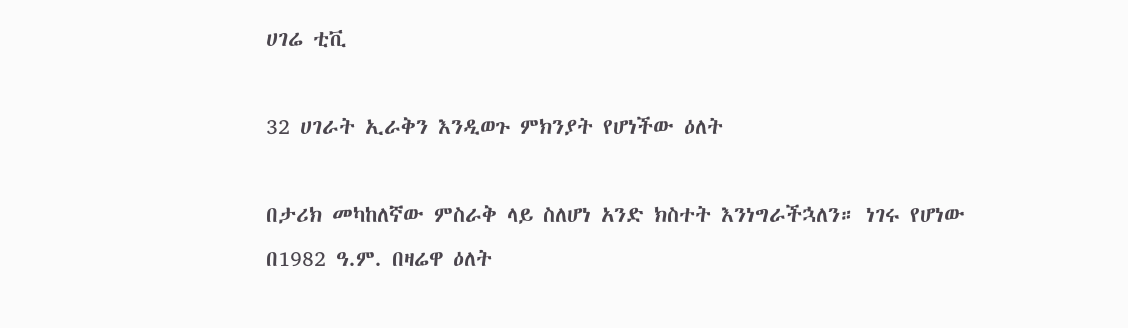ሀገሬ ቲቪ

32 ሀገራት ኢራቅን እንዲወጉ ምክንያት የሆነችው ዕለት

በታሪክ መካከለኛው ምስራቅ ላይ ስለሆነ አንድ ክስተት እንነግራችኋለን። ነገሩ የሆነው በ1982 ዓ.ም. በዛሬዋ ዕለት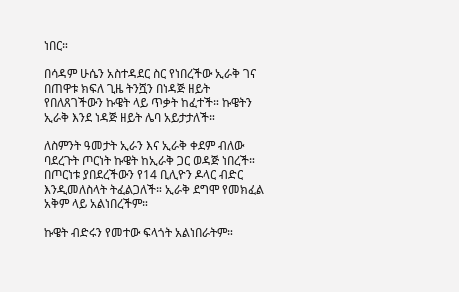ነበር።

በሳዳም ሁሴን አስተዳደር ስር የነበረችው ኢራቅ ገና በጠዋቱ ክፍለ ጊዜ ትንሿን በነዳጅ ዘይት የበለጸገችውን ኩዌት ላይ ጥቃት ከፈተች። ኩዌትን ኢራቅ እንደ ነዳጅ ዘይት ሌባ አይታታለች።

ለስምንት ዓመታት ኢራን እና ኢራቅ ቀደም ብለው ባደረጉት ጦርነት ኩዌት ከኢራቅ ጋር ወዳጅ ነበረች። በጦርነቱ ያበደረችውን የ14 ቢሊዮን ዶላር ብድር እንዲመለስላት ትፈልጋለች። ኢራቅ ደግሞ የመክፈል አቅም ላይ አልነበረችም።

ኩዌት ብድሩን የመተው ፍላጎት አልነበራትም።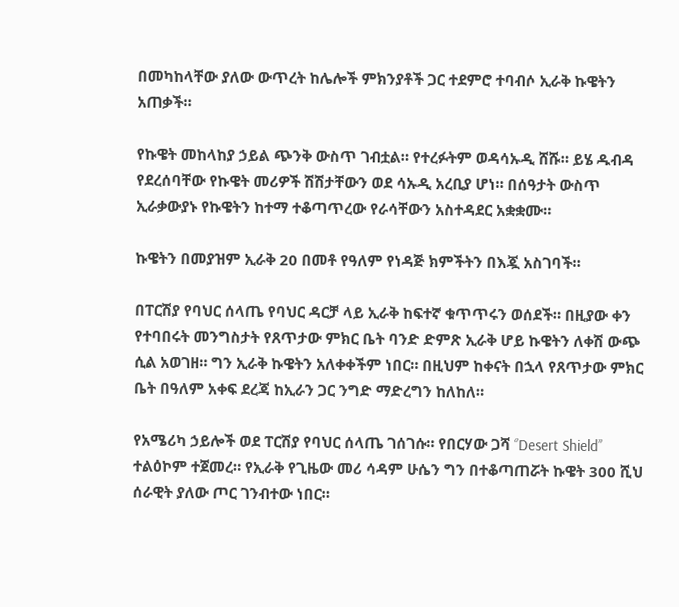በመካከላቸው ያለው ውጥረት ከሌሎች ምክንያቶች ጋር ተደምሮ ተባብሶ ኢራቅ ኩዌትን አጠቃች።

የኩዌት መከላከያ ኃይል ጭንቅ ውስጥ ገብቷል። የተረፉትም ወዳሳኡዲ ሸሹ። ይሄ ዱብዳ የደረሰባቸው የኩዌት መሪዎች ሽሽታቸውን ወደ ሳኡዲ አረቢያ ሆነ። በሰዓታት ውስጥ ኢራቃውያኑ የኩዌትን ከተማ ተቆጣጥረው የራሳቸውን አስተዳደር አቋቋሙ።

ኩዌትን በመያዝም ኢራቅ 20 በመቶ የዓለም የነዳጅ ክምችትን በእጇ አስገባች።

በፐርሽያ የባህር ሰላጤ የባህር ዳርቻ ላይ ኢራቅ ከፍተኛ ቁጥጥሩን ወሰደች። በዚያው ቀን የተባበሩት መንግስታት የጸጥታው ምክር ቤት ባንድ ድምጽ ኢራቅ ሆይ ኩዌትን ለቀሽ ውጭ ሲል አወገዘ። ግን ኢራቅ ኩዌትን አለቀቀችም ነበር። በዚህም ከቀናት በኋላ የጸጥታው ምክር ቤት በዓለም አቀፍ ደረጃ ከኢራን ጋር ንግድ ማድረግን ከለከለ።

የአሜሪካ ኃይሎች ወደ ፐርሽያ የባህር ሰላጤ ገሰገሱ። የበርሃው ጋሻ ‘’Desert Shield’’ ተልዕኮም ተጀመረ። የኢራቅ የጊዜው መሪ ሳዳም ሁሴን ግን በተቆጣጠሯት ኩዌት 300 ሺህ ሰራዊት ያለው ጦር ገንብተው ነበር።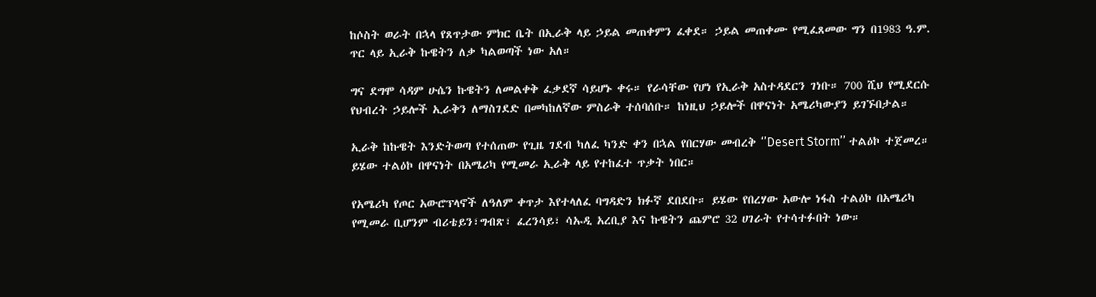ከሶስት ወራት በኋላ የጸጥታው ምክር ቤት በኢራቅ ላይ ኃይል መጠቀምን ፈቀደ። ኃይል መጠቀሙ የሚፈጸመው ግን በ1983 ዓ.ም. ጥር ላይ ኢራቅ ኩዌትን ለቃ ካልወጣች ነው አለ።

ግና ደግሞ ሳዳም ሁሴን ኩዌትን ለመልቀቅ ፈቃደኛ ሳይሆኑ ቀሩ። የራሳቸው የሆነ የኢራቅ አስተዳደርን ገነቡ። 700 ሺህ የሚደርሱ የህብረት ኃይሎች ኢራቅን ለማስገደድ በመካከለኛው ምስራቅ ተሰባሰቡ። ከነዚህ ኃይሎች በዋናነት አሜሪካውያን ይገኙበታል።

ኢራቅ ከኩዌት እንድትወጣ የተሰጠው የጊዜ ገደብ ካለፈ ካንድ ቀን በኋል የበርሃው መብረቅ ‘’Desert Storm’’ ተልዕኮ ተጀመረ። ይሄው ተልዕኮ በዋናነት በአሜሪካ የሚመራ ኢራቅ ላይ የተከፈተ ጥቃት ነበር።

የአሜሪካ የጦር አውሮፕላኖች ለዓለም ቀጥታ እየተላለፈ ባግዳድን ክፉኛ ደበደቡ። ይሄው የበረሃው አውሎ ነፋስ ተልዕኮ በአሜሪካ የሚመራ ቢሆንም ብሪቴይን፣ግብጽ፣ ፈረንሳይ፣ ሳኡዲ አረቢያ እና ኩዌትን ጨምሮ 32 ሀገራት የተሳተፉበት ነው።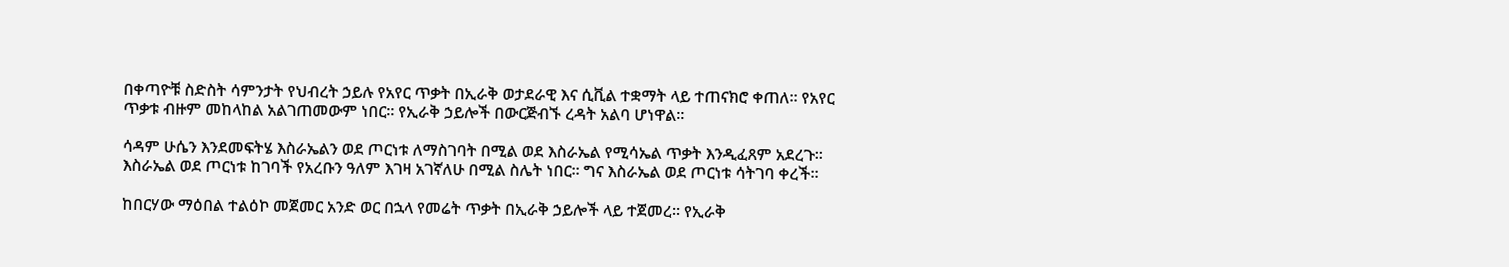በቀጣዮቹ ስድስት ሳምንታት የህብረት ኃይሉ የአየር ጥቃት በኢራቅ ወታደራዊ እና ሲቪል ተቋማት ላይ ተጠናክሮ ቀጠለ። የአየር ጥቃቱ ብዙም መከላከል አልገጠመውም ነበር። የኢራቅ ኃይሎች በውርጅብኙ ረዳት አልባ ሆነዋል።

ሳዳም ሁሴን እንደመፍትሄ እስራኤልን ወደ ጦርነቱ ለማስገባት በሚል ወደ እስራኤል የሚሳኤል ጥቃት እንዲፈጸም አደረጉ። እስራኤል ወደ ጦርነቱ ከገባች የአረቡን ዓለም እገዛ አገኛለሁ በሚል ስሌት ነበር። ግና እስራኤል ወደ ጦርነቱ ሳትገባ ቀረች።

ከበርሃው ማዕበል ተልዕኮ መጀመር አንድ ወር በኋላ የመሬት ጥቃት በኢራቅ ኃይሎች ላይ ተጀመረ። የኢራቅ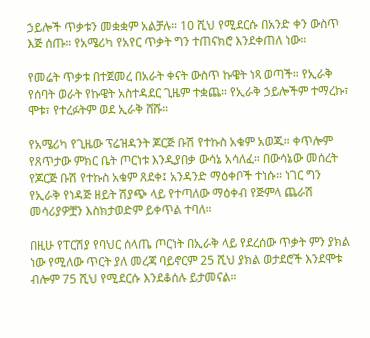ኃይሎች ጥቃቱን መቋቋም አልቻሉ። 10 ሺህ የሚደርሱ በአንድ ቀን ውስጥ እጅ ሰጡ። የአሜሪካ የአየር ጥቃት ግን ተጠናክሮ እንደቀጠለ ነው።

የመሬት ጥቃቱ በተጀመረ በአራት ቀናት ውስጥ ኩዌት ነጻ ወጣች። የኢራቅ የሰባት ወራት የኩዌት አስተዳደር ጊዜም ተቋጨ። የኢራቅ ኃይሎችም ተማረኩ፣ ሞቱ፣ የተረፉትም ወደ ኢራቅ ሸሹ።

የአሜሪካ የጊዜው ፕሬዝዳንት ጆርጅ ቡሽ የተኩስ አቁም አወጁ። ቀጥሎም የጸጥታው ምክር ቤት ጦርነቱ እንዲያበቃ ውሳኔ አሳለፈ። በውሳኔው መሰረት የጆርጅ ቡሽ የተኩስ አቁም ጸደቀ፤ አንዳንድ ማዕቀቦች ተነሱ። ነገር ግን የኢራቅ የነዳጅ ዘይት ሽያጭ ላይ የተጣለው ማዕቀብ የጅምላ ጨራሽ መሳሪያዎቿን እስክታወድም ይቀጥል ተባለ።

በዚሁ የፐርሽያ የባህር ሰላጤ ጦርነት በኢራቅ ላይ የደረሰው ጥቃት ምን ያክል ነው የሚለው ጥርት ያለ መረጃ ባይኖርም 25 ሺህ ያክል ወታደሮች እንደሞቱ ብሎም 75 ሺህ የሚደርሱ እንደቆሰሉ ይታመናል።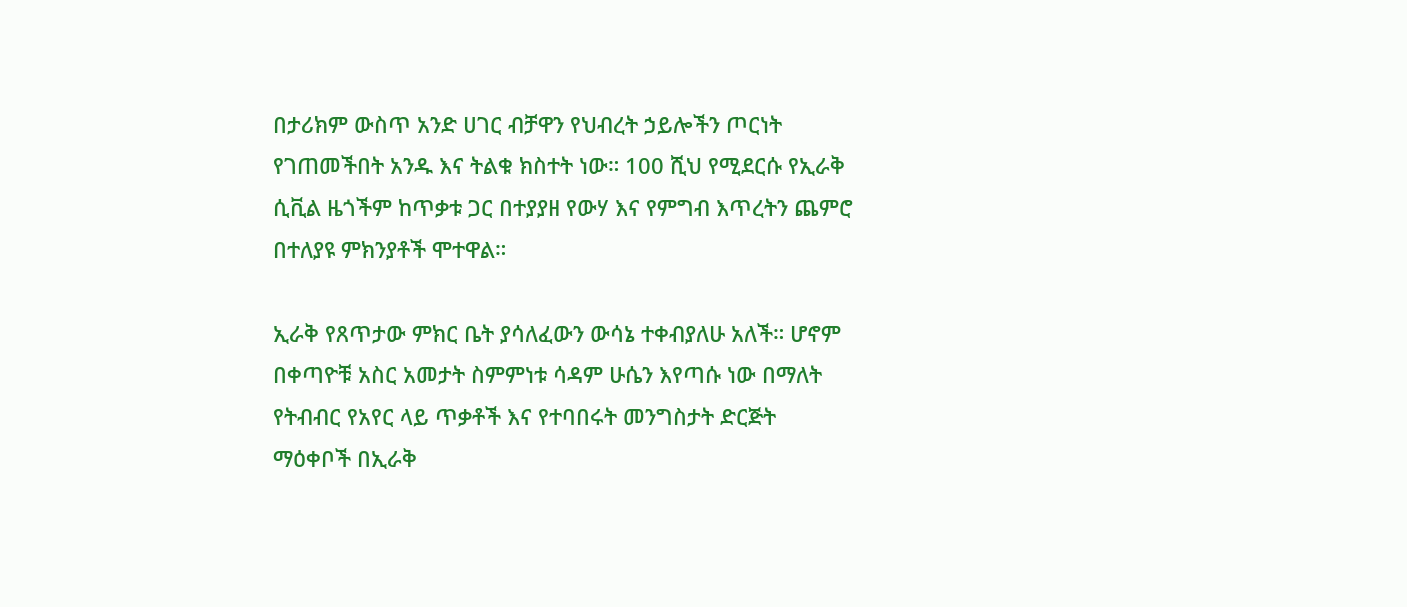በታሪክም ውስጥ አንድ ሀገር ብቻዋን የህብረት ኃይሎችን ጦርነት የገጠመችበት አንዱ እና ትልቁ ክስተት ነው። 100 ሺህ የሚደርሱ የኢራቅ ሲቪል ዜጎችም ከጥቃቱ ጋር በተያያዘ የውሃ እና የምግብ እጥረትን ጨምሮ በተለያዩ ምክንያቶች ሞተዋል።

ኢራቅ የጸጥታው ምክር ቤት ያሳለፈውን ውሳኔ ተቀብያለሁ አለች። ሆኖም በቀጣዮቹ አስር አመታት ስምምነቱ ሳዳም ሁሴን እየጣሱ ነው በማለት የትብብር የአየር ላይ ጥቃቶች እና የተባበሩት መንግስታት ድርጅት ማዕቀቦች በኢራቅ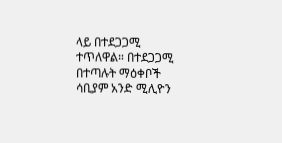ላይ በተደጋጋሚ ተጥለዋል። በተደጋጋሚ በተጣሉት ማዕቀቦች ሳቢያም አንድ ሚሊዮን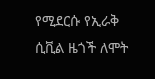የሚደርሱ የኢራቅ ሲቪል ዜጎች ለሞት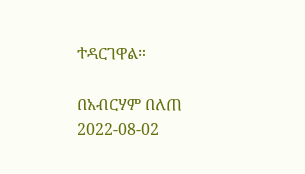ተዳርገዋል።

በአብርሃም በለጠ
2022-08-02